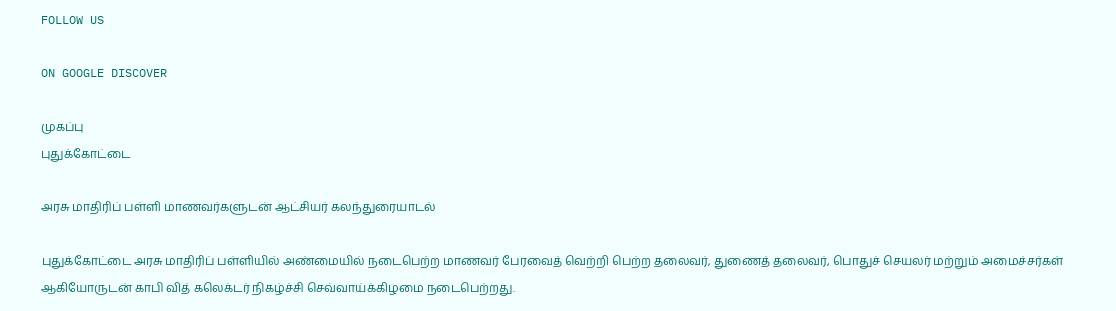FOLLOW US

ON GOOGLE DISCOVER

முகப்பு
புதுக்கோட்டை

அரசு மாதிரிப் பள்ளி மாணவர்களுடன் ஆட்சியர் கலந்துரையாடல்

புதுக்கோட்டை அரசு மாதிரிப் பள்ளியில் அண்மையில் நடைபெற்ற மாணவர் பேரவைத் வெற்றி பெற்ற தலைவர், துணைத் தலைவர், பொதுச் செயலர் மற்றும் அமைச்சர்கள் ஆகியோருடன் காபி வித் கலெக்டர் நிகழ்ச்சி செவ்வாய்க்கிழமை நடைபெற்றது.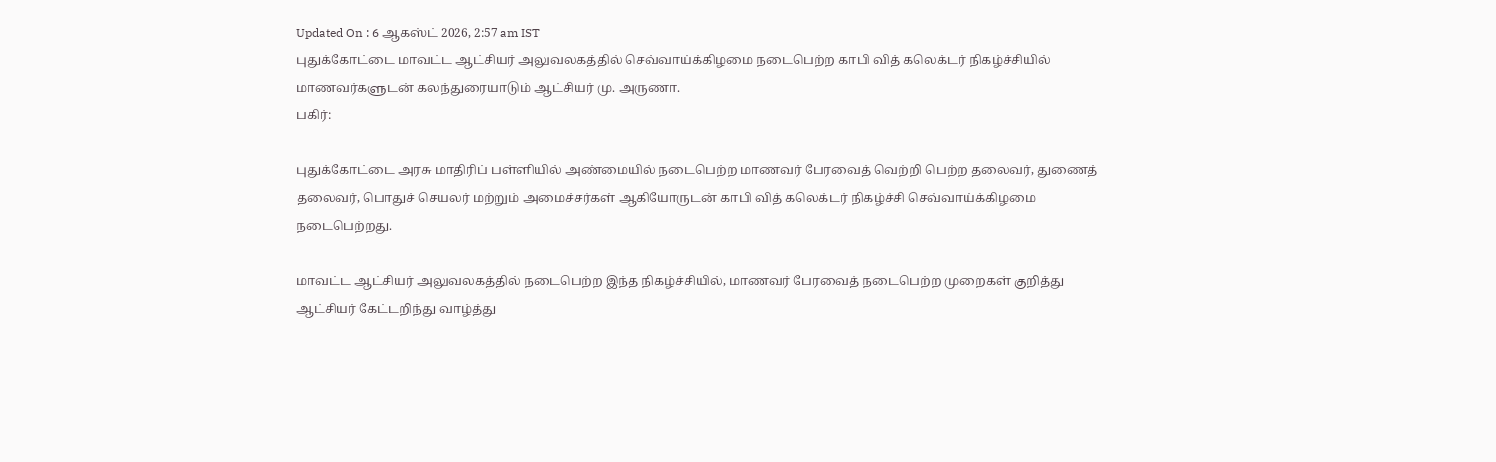Updated On : 6 ஆகஸ்ட் 2026, 2:57 am IST
புதுக்கோட்டை மாவட்ட ஆட்சியர் அலுவலகத்தில் செவ்வாய்க்கிழமை நடைபெற்ற காபி வித் கலெக்டர் நிகழ்ச்சியில் மாணவர்களுடன் கலந்துரையாடும் ஆட்சியர் மு. அருணா.
பகிர்:

புதுக்கோட்டை அரசு மாதிரிப் பள்ளியில் அண்மையில் நடைபெற்ற மாணவர் பேரவைத் வெற்றி பெற்ற தலைவர், துணைத் தலைவர், பொதுச் செயலர் மற்றும் அமைச்சர்கள் ஆகியோருடன் காபி வித் கலெக்டர் நிகழ்ச்சி செவ்வாய்க்கிழமை நடைபெற்றது.

மாவட்ட ஆட்சியர் அலுவலகத்தில் நடைபெற்ற இந்த நிகழ்ச்சியில், மாணவர் பேரவைத் நடைபெற்ற முறைகள் குறித்து ஆட்சியர் கேட்டறிந்து வாழ்த்து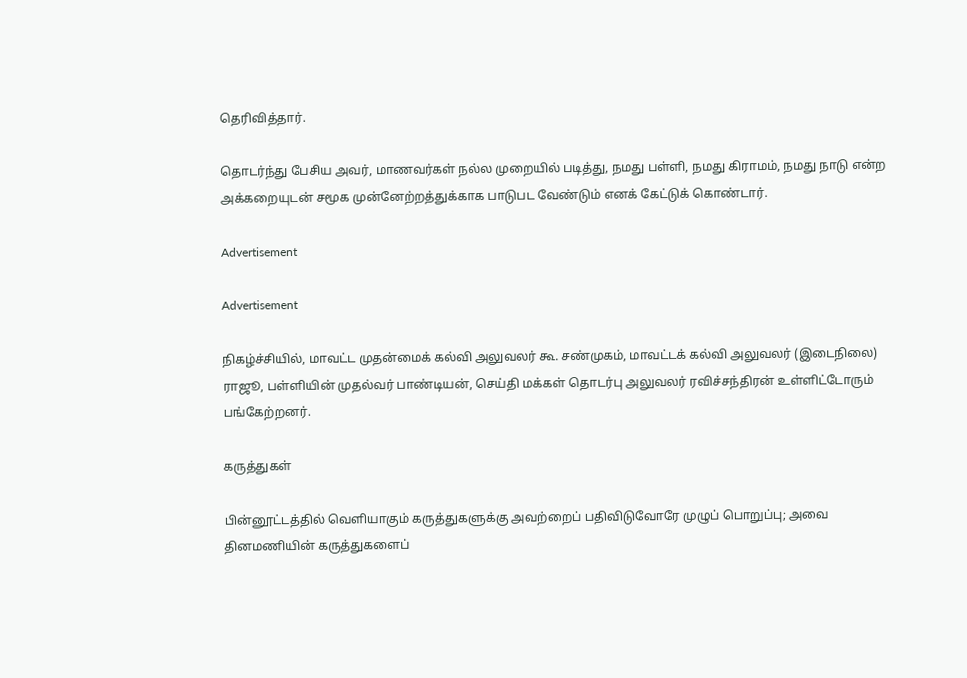தெரிவித்தார்.

தொடர்ந்து பேசிய அவர், மாணவர்கள் நல்ல முறையில் படித்து, நமது பள்ளி, நமது கிராமம், நமது நாடு என்ற அக்கறையுடன் சமூக முன்னேற்றத்துக்காக பாடுபட வேண்டும் எனக் கேட்டுக் கொண்டார்.

Advertisement

Advertisement

நிகழ்ச்சியில், மாவட்ட முதன்மைக் கல்வி அலுவலர் கூ. சண்முகம், மாவட்டக் கல்வி அலுவலர் (இடைநிலை) ராஜூ, பள்ளியின் முதல்வர் பாண்டியன், செய்தி மக்கள் தொடர்பு அலுவலர் ரவிச்சந்திரன் உள்ளிட்டோரும் பங்கேற்றனர்.

கருத்துகள்

பின்னூட்டத்தில் வெளியாகும் கருத்துகளுக்கு அவற்றைப் பதிவிடுவோரே முழுப் பொறுப்பு; அவை தினமணியின் கருத்துகளைப்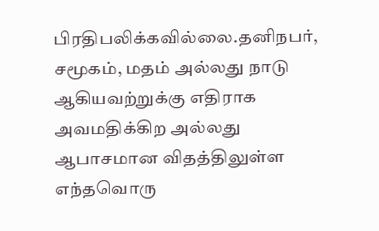பிரதிபலிக்கவில்லை.தனிநபர், சமூகம், மதம் அல்லது நாடு ஆகியவற்றுக்கு எதிராக அவமதிக்கிற அல்லது ஆபாசமான விதத்திலுள்ள எந்தவொரு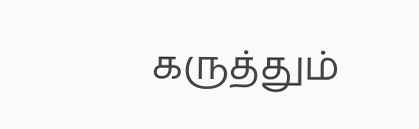கருத்தும்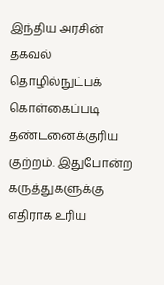இந்திய அரசின் தகவல் தொழில்நுட்பக் கொள்கைப்படி தண்டனைக்குரிய குற்றம். இதுபோன்ற கருத்துகளுக்கு எதிராக உரிய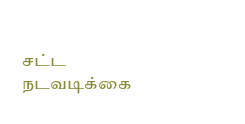சட்ட நடவடிக்கை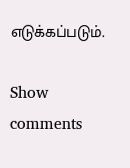எடுக்கப்படும்.

Show comments